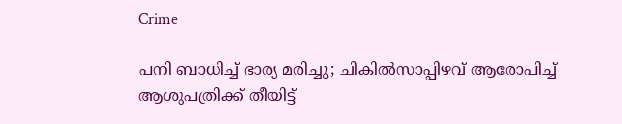Crime

പനി ബാധിച്ച് ഭാര്യ മരിച്ചു; ചികില്‍സാപ്പിഴവ് ആരോപിച്ച് ആശുപത്രിക്ക് തീയിട്ട്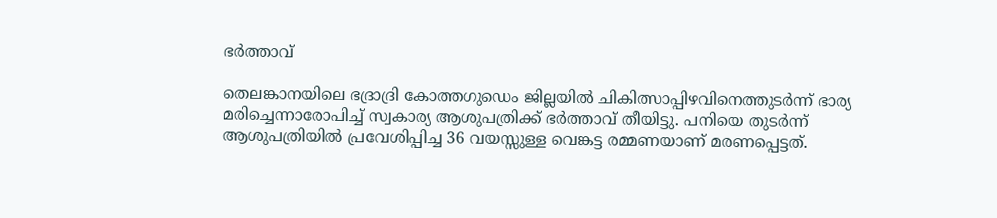ഭര്‍ത്താവ്

തെലങ്കാനയിലെ ഭദ്രാദ്രി കോത്തഗുഡെം ജില്ലയിൽ ചികിത്സാപ്പിഴവിനെത്തുടർന്ന് ഭാര്യ മരിച്ചെന്നാരോപിച്ച് സ്വകാര്യ ആശുപത്രിക്ക് ഭർത്താവ് തീയിട്ടു. പനിയെ തുടർന്ന് ആശുപത്രിയിൽ പ്രവേശിപ്പിച്ച 36 വയസ്സുള്ള വെങ്കട്ട രമ്മണയാണ് മരണപ്പെട്ടത്.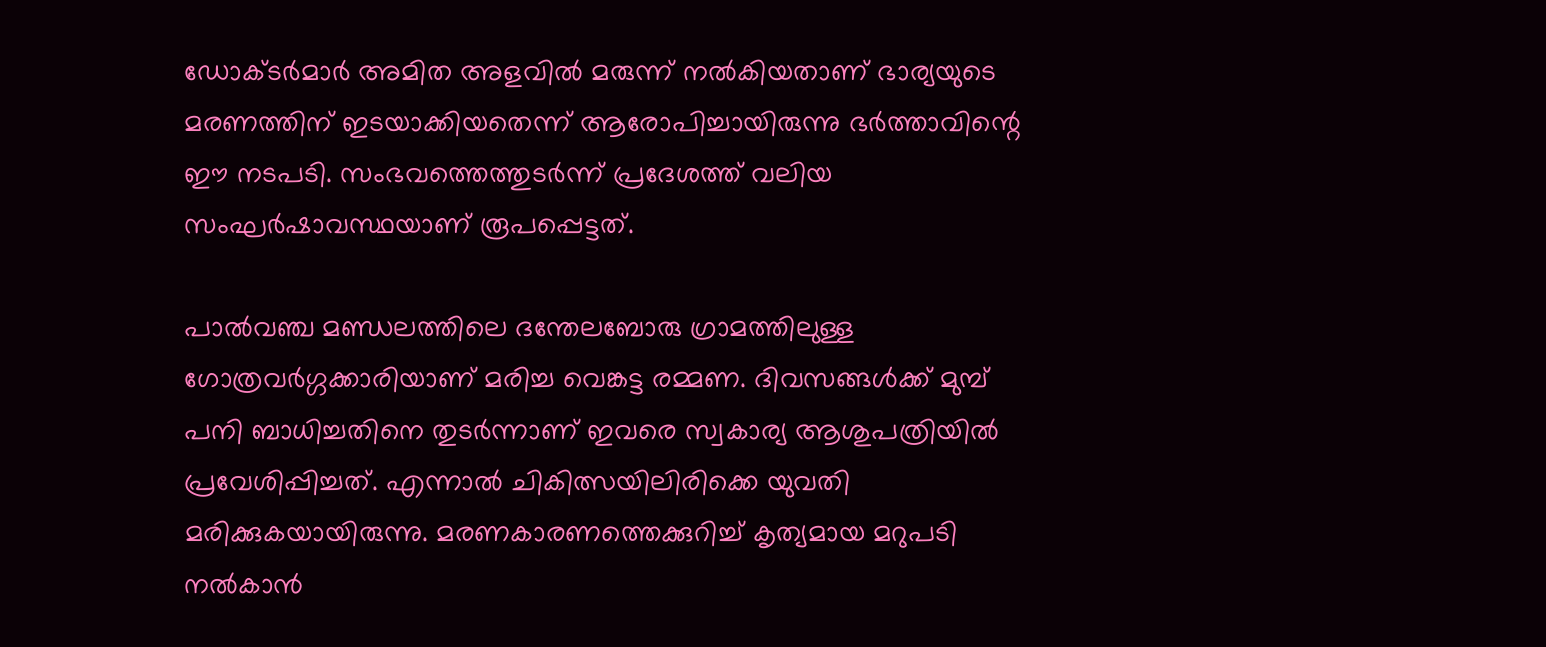ഡോക്ടർമാർ അമിത അളവിൽ മരുന്ന് നൽകിയതാണ് ഭാര്യയുടെ മരണത്തിന് ഇടയാക്കിയതെന്ന് ആരോപിച്ചായിരുന്നു ഭർത്താവിന്റെ ഈ നടപടി. സംഭവത്തെത്തുടർന്ന് പ്രദേശത്ത് വലിയ സംഘർഷാവസ്ഥയാണ് രൂപപ്പെട്ടത്.

പാൽവഞ്ച മണ്ഡലത്തിലെ ദന്തേലബോരു ഗ്രാമത്തിലുള്ള ഗോത്രവർഗ്ഗക്കാരിയാണ് മരിച്ച വെങ്കട്ട രമ്മണ. ദിവസങ്ങൾക്ക് മുമ്പ് പനി ബാധിച്ചതിനെ തുടർന്നാണ് ഇവരെ സ്വകാര്യ ആശുപത്രിയിൽ പ്രവേശിപ്പിച്ചത്. എന്നാൽ ചികിത്സയിലിരിക്കെ യുവതി മരിക്കുകയായിരുന്നു. മരണകാരണത്തെക്കുറിച്ച് കൃത്യമായ മറുപടി നൽകാൻ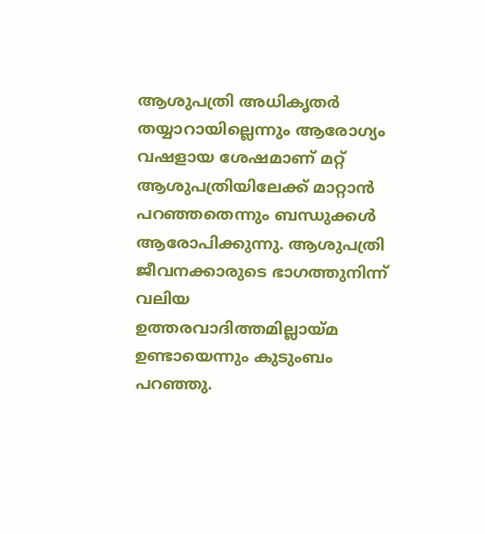ആശുപത്രി അധികൃതർ തയ്യാറായില്ലെന്നും ആരോഗ്യം വഷളായ ശേഷമാണ് മറ്റ് ആശുപത്രിയിലേക്ക് മാറ്റാൻ പറഞ്ഞതെന്നും ബന്ധുക്കൾ ആരോപിക്കുന്നു. ആശുപത്രി ജീവനക്കാരുടെ ഭാഗത്തുനിന്ന് വലിയ ഉത്തരവാദിത്തമില്ലായ്മ ഉണ്ടായെന്നും കുടുംബം പറഞ്ഞു.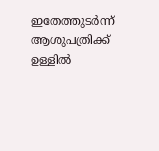ഇതേത്തുടർന്ന് ആശുപത്രിക്ക് ഉള്ളിൽ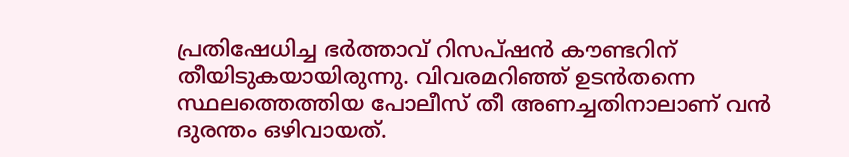പ്രതിഷേധിച്ച ഭർത്താവ് റിസപ്ഷൻ കൗണ്ടറിന് തീയിടുകയായിരുന്നു. വിവരമറിഞ്ഞ് ഉടൻതന്നെ സ്ഥലത്തെത്തിയ പോലീസ് തീ അണച്ചതിനാലാണ് വൻ ദുരന്തം ഒഴിവായത്.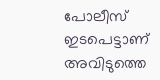പോലീസ് ഇടപെട്ടാണ് അവിടുത്തെ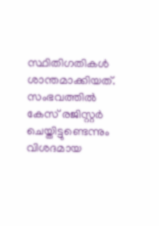സ്ഥിതിഗതികൾ ശാന്തമാക്കിയത്. സംഭവത്തിൽ കേസ് രജിസ്റ്റർ ചെയ്തിട്ടുണ്ടെന്നും വിശദമായ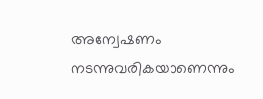അന്വേഷണം നടന്നുവരികയാണെന്നും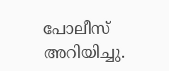പോലീസ് അറിയിച്ചു.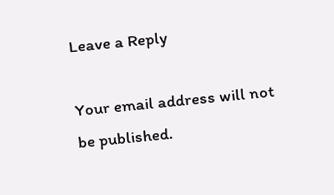Leave a Reply

Your email address will not be published.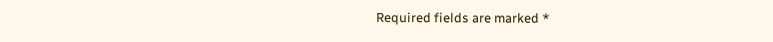Required fields are marked *